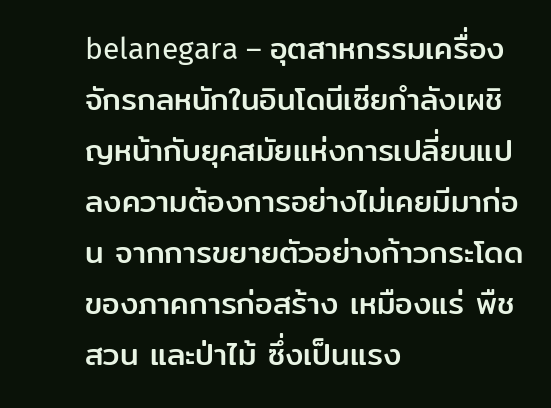belanegara – อุตสาหกรรมเครื่องจักรกลหนักในอินโดนีเซียกำลังเผชิญหน้ากับยุคสมัยแห่งการเปลี่ยนแปลงความต้องการอย่างไม่เคยมีมาก่อน จากการขยายตัวอย่างก้าวกระโดดของภาคการก่อสร้าง เหมืองแร่ พืชสวน และป่าไม้ ซึ่งเป็นแรง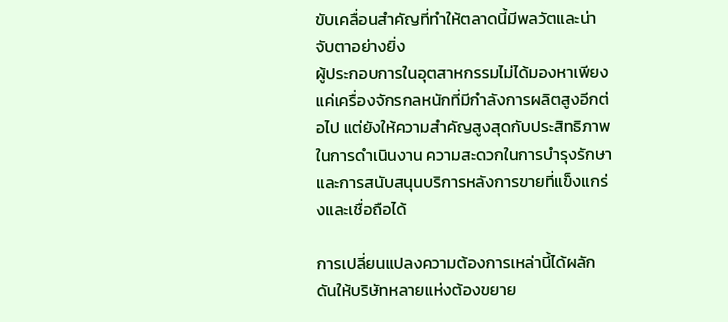ขับเคลื่อนสำคัญที่ทำให้ตลาดนี้มีพลวัตและน่าจับตาอย่างยิ่ง
ผู้ประกอบการในอุตสาหกรรมไม่ได้มองหาเพียงแค่เครื่องจักรกลหนักที่มีกำลังการผลิตสูงอีกต่อไป แต่ยังให้ความสำคัญสูงสุดกับประสิทธิภาพในการดำเนินงาน ความสะดวกในการบำรุงรักษา และการสนับสนุนบริการหลังการขายที่แข็งแกร่งและเชื่อถือได้

การเปลี่ยนแปลงความต้องการเหล่านี้ได้ผลักดันให้บริษัทหลายแห่งต้องขยาย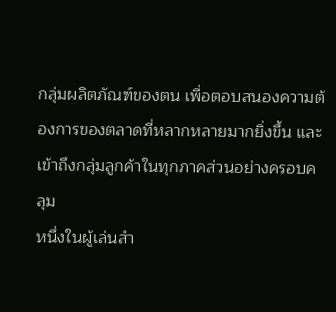กลุ่มผลิตภัณฑ์ของตน เพื่อตอบสนองความต้องการของตลาดที่หลากหลายมากยิ่งขึ้น และเข้าถึงกลุ่มลูกค้าในทุกภาคส่วนอย่างครอบคลุม
หนึ่งในผู้เล่นสำ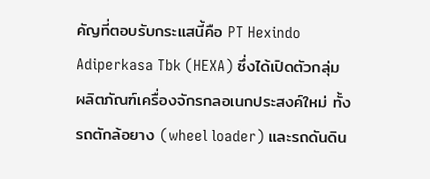คัญที่ตอบรับกระแสนี้คือ PT Hexindo Adiperkasa Tbk (HEXA) ซึ่งได้เปิดตัวกลุ่มผลิตภัณฑ์เครื่องจักรกลอเนกประสงค์ใหม่ ทั้งรถตักล้อยาง (wheel loader) และรถดันดิน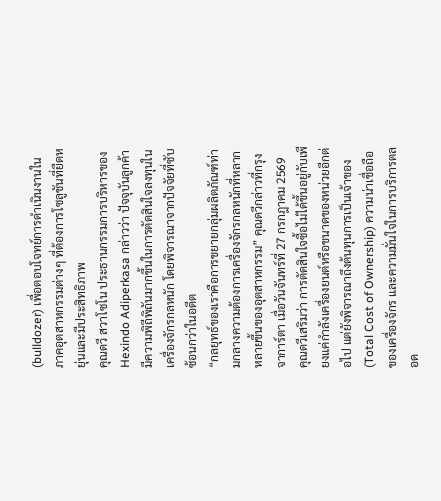(bulldozer) เพื่อตอบโจทย์การดำเนินงานในภาคอุตสาหกรรมต่างๆ ที่ต้องการโซลูชันที่ยืดหยุ่นและมีประสิทธิภาพ
คุณดวี สวาโซโน ประธานกรรมการบริหารของ Hexindo Adiperkasa กล่าวว่า ปัจจุบันลูกค้ามีความพิถีพิถันมากขึ้นในการตัดสินใจลงทุนในเครื่องจักรกลหนัก โดยพิจารณาจากปัจจัยที่ซับซ้อนกว่าในอดีต
“กลยุทธ์ของเราคือการขยายกลุ่มผลิตภัณฑ์ท่ามกลางความต้องการเครื่องจักรกลหนักที่หลากหลายขึ้นของอุตสาหกรรม” คุณดวีกล่าวที่กรุงจาการ์ตา เมื่อวันจันทร์ที่ 27 กรกฎาคม 2569
คุณดวีเสริมว่า การตัดสินใจซื้อไม่ได้ขึ้นอยู่กับเพียงแค่กำลังเครื่องยนต์หรือขนาดของหน่วยอีกต่อไป แต่ยังพิจารณาถึงต้นทุนการเป็นเจ้าของ (Total Cost of Ownership) ความน่าเชื่อถือของเครื่องจักร และความมั่นใจในการบริการตลอด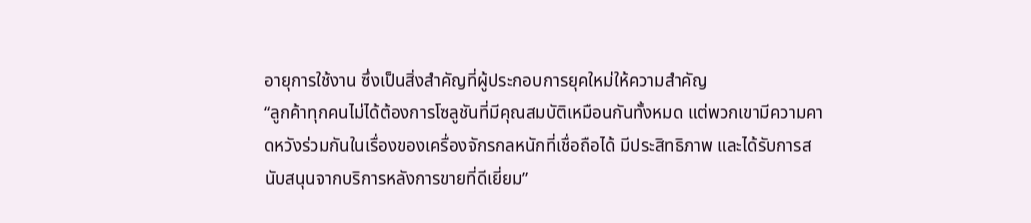อายุการใช้งาน ซึ่งเป็นสิ่งสำคัญที่ผู้ประกอบการยุคใหม่ให้ความสำคัญ
“ลูกค้าทุกคนไม่ได้ต้องการโซลูชันที่มีคุณสมบัติเหมือนกันทั้งหมด แต่พวกเขามีความคาดหวังร่วมกันในเรื่องของเครื่องจักรกลหนักที่เชื่อถือได้ มีประสิทธิภาพ และได้รับการสนับสนุนจากบริการหลังการขายที่ดีเยี่ยม”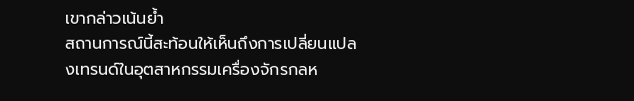เขากล่าวเน้นย้ำ
สถานการณ์นี้สะท้อนให้เห็นถึงการเปลี่ยนแปลงเทรนด์ในอุตสาหกรรมเครื่องจักรกลห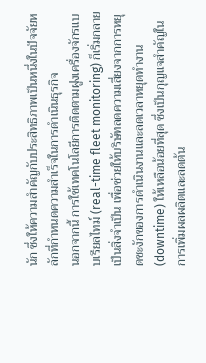นัก ซึ่งให้ความสำคัญกับประสิทธิภาพเป็นหนึ่งในปัจจัยหลักที่กำหนดความสำเร็จในการดำเนินธุรกิจ
นอกจากนี้ การใช้เทคโนโลยีการติดตามฝูงเครื่องจักรแบบเรียลไทม์ (real-time fleet monitoring) ก็เริ่มกลายเป็นสิ่งจำเป็น เพื่อช่วยให้บริษัทลดความเสี่ยงจากการหยุดชะงักของการดำเนินงานและลดเวลาหยุดทำงาน (downtime) ให้เหลือน้อยที่สุด ซึ่งเป็นกุญแจสำคัญในการเพิ่มผลผลิตและลดต้น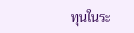ทุนในระ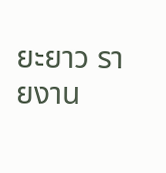ยะยาว รายงาน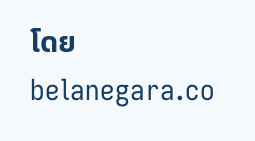โดย belanegara.co